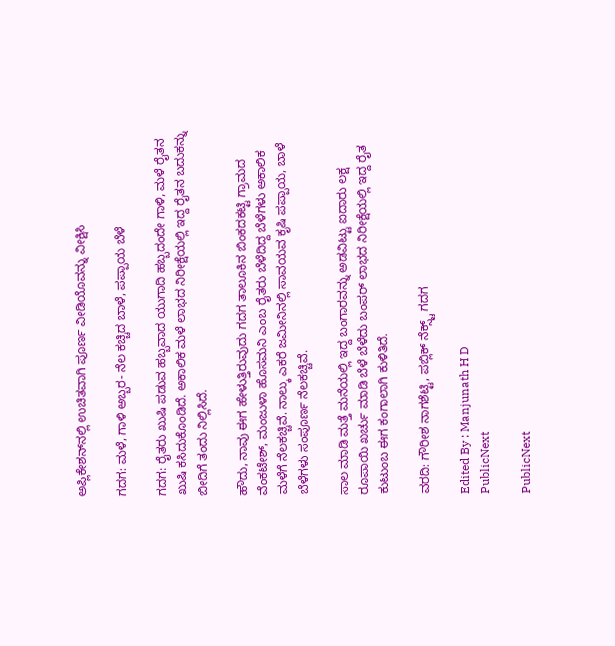ಅಪ್ಲಿಕೇಶನ್‌ನಲ್ಲಿ ಉಚಿತವಾಗಿ ಪೂರ್ಣ ವೀಡಿಯೊವನ್ನು ವೀಕ್ಷಿಸಿ

ಗದಗ: ಮಳೆ, ಗಾಳಿ ಅಬ್ಬರ- ನೆಲ ಕಚ್ಚಿದ ಬಾಳೆ, ಪಪ್ಪಾಯ ಬೆಳೆ

ಗದಗ: ರೈತರು ಖುಷಿ ಪಡುವ ಹಬ್ಬವಾದ ಯುಗಾದಿ ಹಬ್ಬದಂದೇ ಗಾಳಿ, ಮಳೆ ರೈತನ ಖುಷಿ ಕಸಿದುಕೊಂಡಿದೆ. ಅಕಾಲಿಕ ಮಳೆ ಲಾಭದ ನಿರೀಕ್ಷೆಯಲ್ಲಿ ಇದ್ದ ರೈತನ ಬದುಕನ್ನು ಬೀದಿಗೆ ತಂದು ನಿಲ್ಲಿಸಿದೆ.

ಹೌದು, ನಾವು ಈಗ ಹೇಳುತ್ತಿರುವುದು ಗದಗ ತಾಲೂಕಿನ ಬಿಂಕದಕಟ್ಟಿ ಗ್ರಾಮದ ವೆಂಕಟೇಶ್, ಮಂಜುಳಾ ಹೊಸಮನಿ ಎಂಬ ರೈತರು ಬೆಳೆದಿದ್ದ ಬೆಳೆಗಳು ಅಕಾಲಿಕ ಮಳೆಗೆ ನೆಲಕಚ್ಚಿವೆ. ನಾಲ್ಕು ಎಕರೆ ಜಮೀನಿನಲ್ಲಿ ಸಾವಯವ ಕೃಷಿ ಪಪ್ಪಾಯ, ಬಾಳೆ ಬೆಳೆಗಳು ಸಂಪೂರ್ಣ ನೆಲಕಚ್ಚಿವೆ.

ಸಾಲ ಮಾಡಿ ಮತ್ತೆ ಮನೆಯಲ್ಲಿ ಇದ್ದ ಬಂಗಾರವನ್ನು ಅಡವಿಟ್ಟು ಐದಾರು ಲಕ್ಷ ರೂಪಾಯಿ ಖರ್ಚು ಮಾಡಿ ಬೆಳೆ ಬೆಳೆದು ಬಂಪರ್ ಲಾಭದ ನಿರೀಕ್ಷೆಯಲ್ಲಿ ಇದ್ದ ರೈತ ಕುಟುಂಬ ಈಗ ಕಂಗಾಲಾಗಿ ಕುಳಿತಿದೆ.

ವರದಿ: ಗೌರೀಶ ನಾಗಶೆಟ್ಟಿ, ಪಬ್ಲಿಕ್ ನೆಕ್ಸ್ಟ್ ಗದಗ

Edited By : Manjunath H D
PublicNext

PublicNext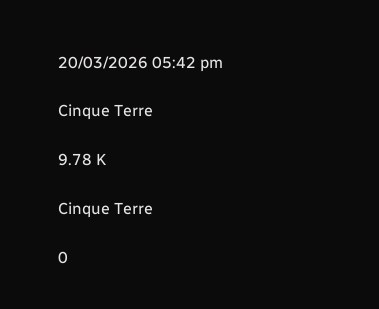20/03/2026 05:42 pm

Cinque Terre

9.78 K

Cinque Terre

0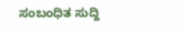ಸಂಬಂಧಿತ ಸುದ್ದಿ